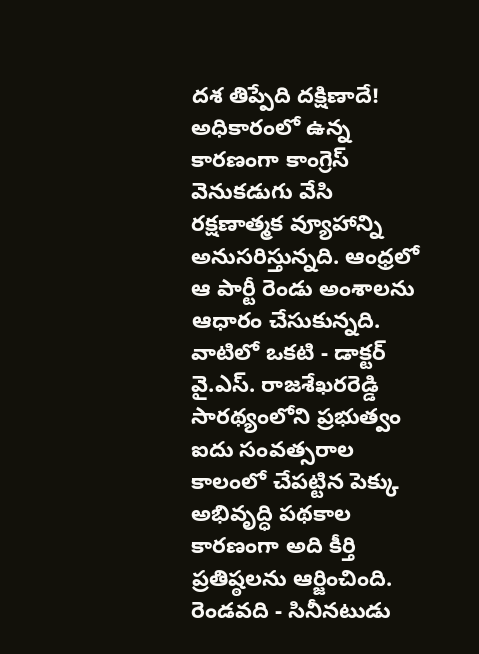దశ తిప్పేది దక్షిణాదే!
అధికారంలో ఉన్న కారణంగా కాంగ్రెస్ వెనుకడుగు వేసి రక్షణాత్మక వ్యూహాన్ని అనుసరిస్తున్నది. ఆంధ్రలో ఆ పార్టీ రెండు అంశాలను ఆధారం చేసుకున్నది. వాటిలో ఒకటి - డాక్టర్ వై.ఎస్. రాజశేఖరరెడ్డి సారథ్యంలోని ప్రభుత్వం ఐదు సంవత్సరాల కాలంలో చేపట్టిన పెక్కు అభివృద్ధి పథకాల కారణంగా అది కీర్తి ప్రతిష్ఠలను ఆర్జించింది. రెండవది - సినీనటుడు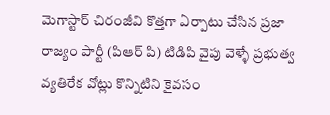మెగాస్టార్ చిరంజీవి కొత్తగా ఏర్పాటు చేసిన ప్రజా రాజ్యం పార్టీ (పిఆర్ పి) టిడిపి వైపు వెళ్ళే ప్రభుత్వ వ్యతిరేక వోట్లు కొన్నిటిని కైవసం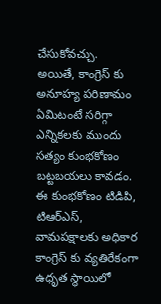చేసుకోవచ్చు.
అయితే, కాంగ్రెస్ కు అనూహ్య పరిణామం ఏమిటంటే సరిగ్గా ఎన్నికలకు ముందు సత్యం కుంభకోణం బట్టబయలు కావడం. ఈ కుంభకోణం టిడిపి, టిఆర్ఎస్, వామపక్షాలకు అధికార కాంగ్రెస్ కు వ్యతిరేకంగా ఉధృత స్థాయిలో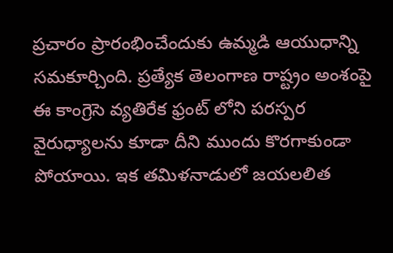ప్రచారం ప్రారంభించేందుకు ఉమ్మడి ఆయుధాన్ని సమకూర్చింది. ప్రత్యేక తెలంగాణ రాష్ట్రం అంశంపై ఈ కాంగ్రెసె వ్యతిరేక ఫ్రంట్ లోని పరస్పర వైరుధ్యాలను కూడా దీని ముందు కొరగాకుండా పోయాయి. ఇక తమిళనాడులో జయలలిత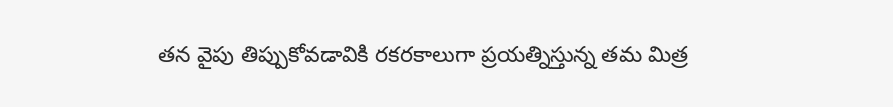తన వైపు తిప్పుకోవడావికి రకరకాలుగా ప్రయత్నిస్తున్న తమ మిత్ర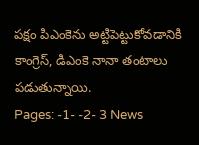పక్షం పిఎంకెను అట్టిపెట్టుకోవడానికి కాంగ్రెస్, డిఎంకె నానా తంటాలు పడుతున్నాయి.
Pages: -1- -2- 3 News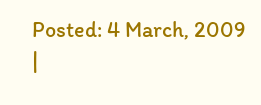Posted: 4 March, 2009
|